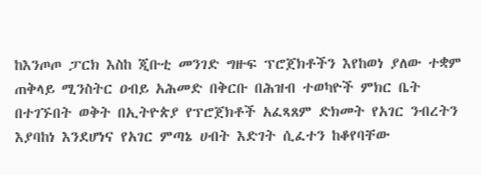ከእንጦጦ ፓርክ እስከ ጂቡቲ መንገድ ግዙፍ ፕሮጀክቶችን እየከወነ ያለው ተቋም
ጠቅላይ ሚንስትር ዐብይ አሕመድ በቅርቡ በሕዝብ ተወካዮች ምክር ቤት በተገኙበት ወቅት በኢትዮጵያ የፕሮጀክቶች አፈጻጸም ድክመት የአገር ንብረትን እያባከነ እንደሆነና የአገር ምጣኔ ሀብት እድገት ሲፈተን ከቆየባቸው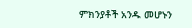ምክንያቶች አንዱ መሆኑን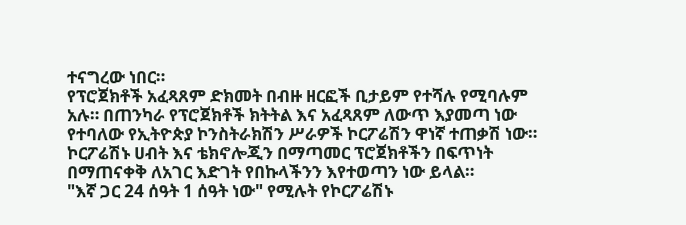ተናግረው ነበር።
የፕሮጀክቶች አፈጻጸም ድክመት በብዙ ዘርፎች ቢታይም የተሻሉ የሚባሉም አሉ። በጠንካራ የፕሮጀክቶች ክትትል እና አፈጻጸም ለውጥ እያመጣ ነው የተባለው የኢትዮጵያ ኮንስትራክሽን ሥራዎች ኮርፖሬሽን ዋነኛ ተጠቃሽ ነው።
ኮርፖሬሽኑ ሀብት እና ቴክኖሎጂን በማጣመር ፕሮጀክቶችን በፍጥነት በማጠናቀቅ ለአገር እድገት የበኩላችንን እየተወጣን ነው ይላል።
"እኛ ጋር 24 ሰዓት 1 ሰዓት ነው" የሚሉት የኮርፖሬሽኑ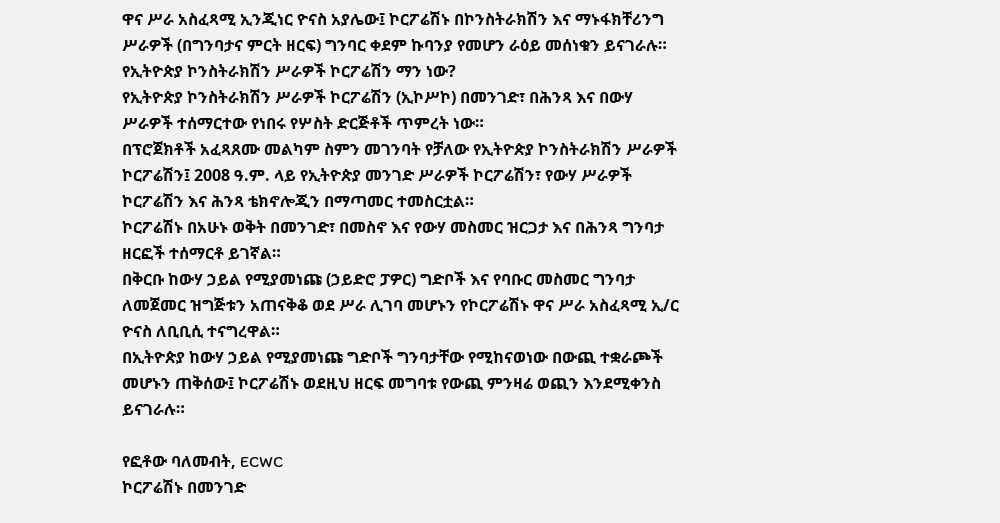ዋና ሥራ አስፈጻሚ ኢንጂነር ዮናስ አያሌው፤ ኮርፖሬሽኑ በኮንስትራክሽን እና ማኑፋክቸሪንግ ሥራዎች (በግንባታና ምርት ዘርፍ) ግንባር ቀደም ኩባንያ የመሆን ራዕይ መሰነቁን ይናገራሉ።
የኢትዮጵያ ኮንስትራክሽን ሥራዎች ኮርፖሬሽን ማን ነው?
የኢትዮጵያ ኮንስትራክሽን ሥራዎች ኮርፖሬሽን (ኢኮሥኮ) በመንገድ፣ በሕንጻ እና በውሃ ሥራዎች ተሰማርተው የነበሩ የሦስት ድርጅቶች ጥምረት ነው።
በፕሮጀክቶች አፈጻጸሙ መልካም ስምን መገንባት የቻለው የኢትዮጵያ ኮንስትራክሽን ሥራዎች ኮርፖሬሽን፤ 2008 ዓ.ም. ላይ የኢትዮጵያ መንገድ ሥራዎች ኮርፖሬሽን፣ የውሃ ሥራዎች ኮርፖሬሽን እና ሕንጻ ቴክኖሎጂን በማጣመር ተመስርቷል።
ኮርፖሬሽኑ በአሁኑ ወቅት በመንገድ፣ በመስኖ እና የውሃ መስመር ዝርጋታ እና በሕንጻ ግንባታ ዘርፎች ተሰማርቶ ይገኛል።
በቅርቡ ከውሃ ኃይል የሚያመነጩ (ኃይድሮ ፓዎር) ግድቦች እና የባቡር መስመር ግንባታ ለመጀመር ዝግጅቱን አጠናቅቆ ወደ ሥራ ሊገባ መሆኑን የኮርፖሬሽኑ ዋና ሥራ አስፈጻሚ ኢ/ር ዮናስ ለቢቢሲ ተናግረዋል።
በኢትዮጵያ ከውሃ ኃይል የሚያመነጩ ግድቦች ግንባታቸው የሚከናወነው በውጪ ተቋራጮች መሆኑን ጠቅሰው፤ ኮርፖሬሽኑ ወደዚህ ዘርፍ መግባቱ የውጪ ምንዛሬ ወጪን እንደሚቀንስ ይናገራሉ።

የፎቶው ባለመብት, ECWC
ኮርፖሬሽኑ በመንገድ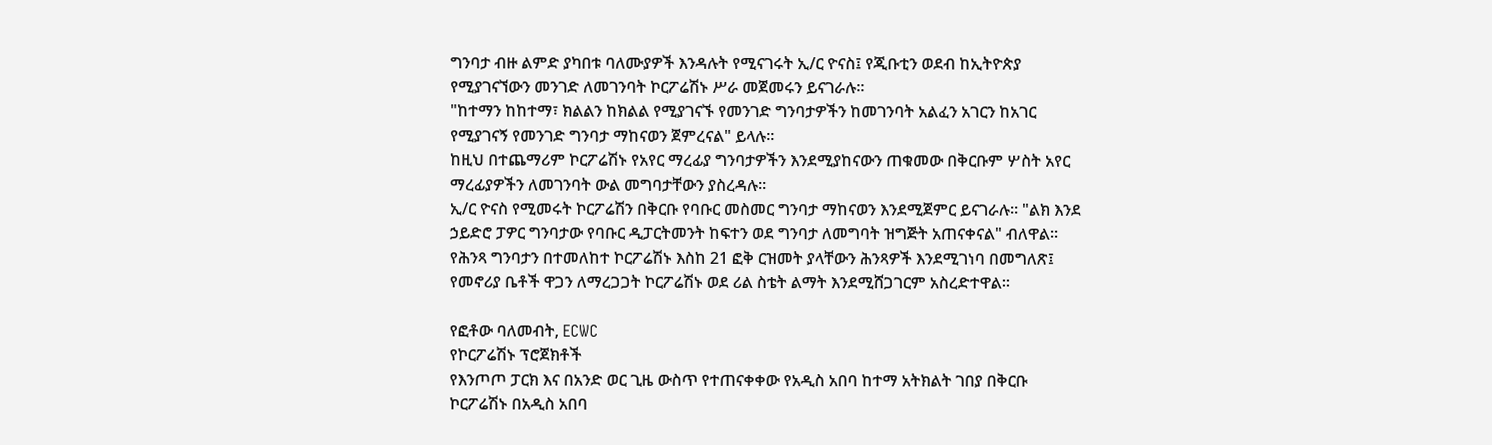ግንባታ ብዙ ልምድ ያካበቱ ባለሙያዎች እንዳሉት የሚናገሩት ኢ/ር ዮናስ፤ የጂቡቲን ወደብ ከኢትዮጵያ የሚያገናኘውን መንገድ ለመገንባት ኮርፖሬሽኑ ሥራ መጀመሩን ይናገራሉ።
"ከተማን ከከተማ፣ ክልልን ከክልል የሚያገናኙ የመንገድ ግንባታዎችን ከመገንባት አልፈን አገርን ከአገር የሚያገናኝ የመንገድ ግንባታ ማከናወን ጀምረናል" ይላሉ።
ከዚህ በተጨማሪም ኮርፖሬሽኑ የአየር ማረፊያ ግንባታዎችን እንደሚያከናውን ጠቁመው በቅርቡም ሦስት አየር ማረፊያዎችን ለመገንባት ውል መግባታቸውን ያስረዳሉ።
ኢ/ር ዮናስ የሚመሩት ኮርፖሬሽን በቅርቡ የባቡር መስመር ግንባታ ማከናወን እንደሚጀምር ይናገራሉ። "ልክ እንደ ኃይድሮ ፓዎር ግንባታው የባቡር ዲፓርትመንት ከፍተን ወደ ግንባታ ለመግባት ዝግጅት አጠናቀናል" ብለዋል።
የሕንጻ ግንባታን በተመለከተ ኮርፖሬሽኑ እስከ 21 ፎቅ ርዝመት ያላቸውን ሕንጻዎች እንደሚገነባ በመግለጽ፤ የመኖሪያ ቤቶች ዋጋን ለማረጋጋት ኮርፖሬሽኑ ወደ ሪል ስቴት ልማት እንደሚሸጋገርም አስረድተዋል።

የፎቶው ባለመብት, ECWC
የኮርፖሬሽኑ ፕሮጀክቶች
የእንጦጦ ፓርክ እና በአንድ ወር ጊዜ ውስጥ የተጠናቀቀው የአዲስ አበባ ከተማ አትክልት ገበያ በቅርቡ ኮርፖሬሽኑ በአዲስ አበባ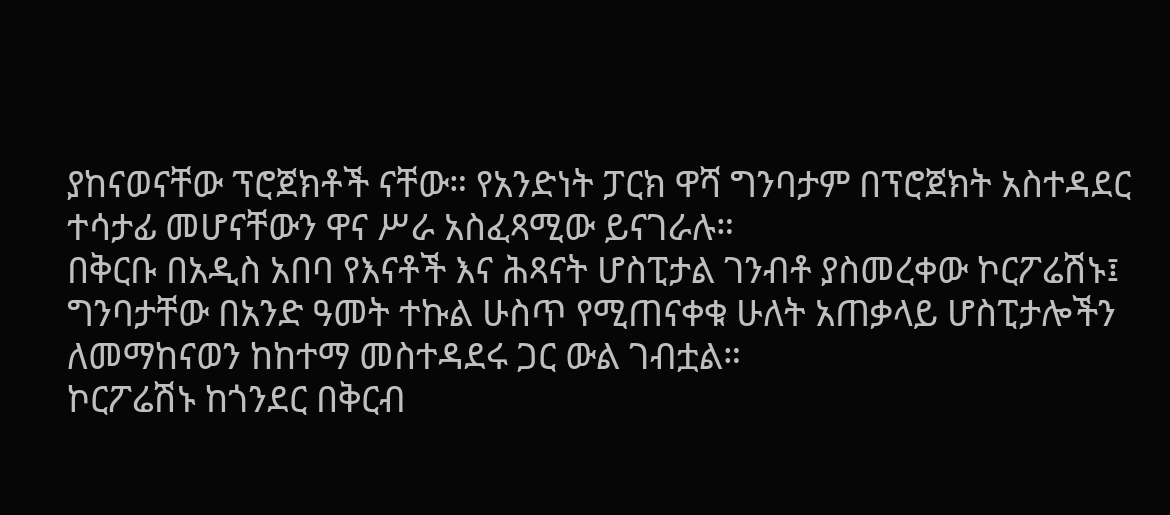ያከናወናቸው ፕሮጀክቶች ናቸው። የአንድነት ፓርክ ዋሻ ግንባታም በፕሮጀክት አስተዳደር ተሳታፊ መሆናቸውን ዋና ሥራ አስፈጻሚው ይናገራሉ።
በቅርቡ በአዲስ አበባ የእናቶች እና ሕጻናት ሆስፒታል ገንብቶ ያስመረቀው ኮርፖሬሽኑ፤ ግንባታቸው በአንድ ዓመት ተኩል ሁስጥ የሚጠናቀቁ ሁለት አጠቃላይ ሆስፒታሎችን ለመማከናወን ከከተማ መስተዳደሩ ጋር ውል ገብቷል።
ኮርፖሬሽኑ ከጎንደር በቅርብ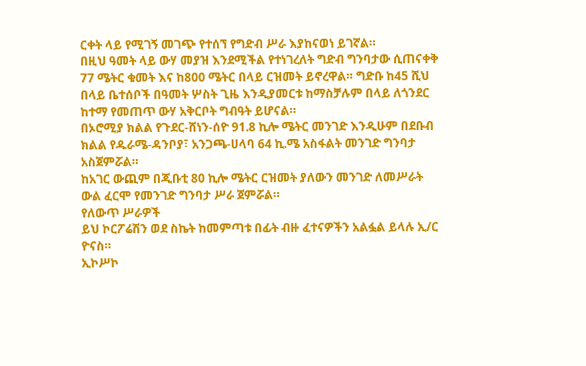ርቀት ላይ የሚገኝ መገጭ የተሰኘ የግድብ ሥራ እያከናወነ ይገኛል።
በዚህ ዓመት ላይ ውሃ መያዝ እንደሚችል የተነገረለት ግድብ ግንባታው ሲጠናቀቅ 77 ሜትር ቁመት እና ከ800 ሜትር በላይ ርዝመት ይኖረዋል። ግድቡ ከ45 ሺህ በላይ ቤተሰቦች በዓመት ሦስት ጊዜ እንዲያመርቱ ከማስቻሉም በላይ ለጎንደር ከተማ የመጠጥ ውሃ አቅርቦት ግብዓት ይሆናል።
በኦሮሚያ ክልል የጉደር-ሸነን-ሰዮ 91.8 ኪሎ ሜትር መንገድ እንዲሁም በደቡብ ክልል የዱራሜ-ዳንቦያ፣ አንጋጫ-ሀላባ 64 ኪ.ሜ አስፋልት መንገድ ግንባታ አስጀምሯል።
ከአገር ውጪም በጂቡቲ 80 ኪሎ ሜትር ርዝመት ያለውን መንገድ ለመሥራት ውል ፈርሞ የመንገድ ግንባታ ሥራ ጀምሯል።
የለውጥ ሥራዎች
ይህ ኮርፖሬሽን ወደ ስኬት ከመምጣቱ በፊት ብዙ ፈተናዎችን አልፏል ይላሉ ኢ/ር ዮናስ።
ኢኮሥኮ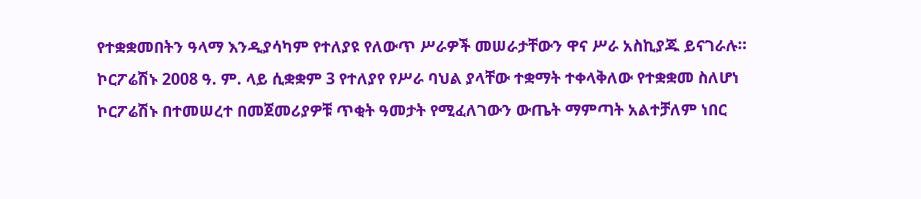የተቋቋመበትን ዓላማ እንዲያሳካም የተለያዩ የለውጥ ሥራዎች መሠራታቸውን ዋና ሥራ አስኪያጁ ይናገራሉ።
ኮርፖሬሽኑ 2008 ዓ. ም. ላይ ሲቋቋም 3 የተለያየ የሥራ ባህል ያላቸው ተቋማት ተቀላቅለው የተቋቋመ ስለሆነ ኮርፖሬሽኑ በተመሠረተ በመጀመሪያዎቹ ጥቂት ዓመታት የሚፈለገውን ውጤት ማምጣት አልተቻለም ነበር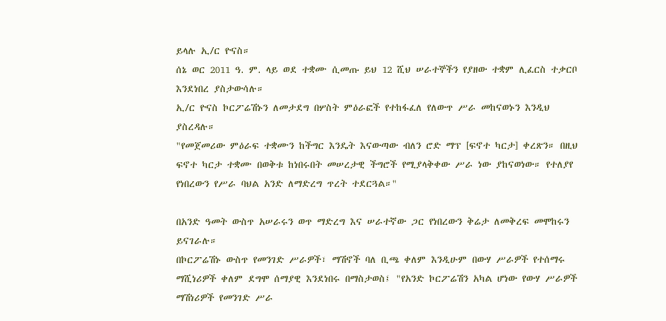ይላሉ ኢ/ር ዮናስ።
ሰኔ ወር 2011 ዓ. ም. ላይ ወደ ተቋሙ ሲመጡ ይህ 12 ሺህ ሠራተኞችን የያዘው ተቋም ሊፈርስ ተቃርቦ እንደነበረ ያስታውሳሉ።
ኢ/ር ዮናስ ኮርፖሬሽኑን ለመታደግ በሦስት ምዕራፎች የተከፋፈለ የለውጥ ሥራ መከናወኑን እንዲህ ያስረዳሉ።
"የመጀመሪው ምዕራፍ ተቋሙን ከችግር እንዴት እናውጣው ብለን ሮድ ማፕ [ፍኖተ ካርታ] ቀረጽን። በዚህ ፍኖተ ካርታ ተቋሙ በወቅቱ ከነበሩበት መሠረታዊ ችግሮች የሚያላቅቀው ሥራ ነው ያከናወነው። የተለያየ የነበረውን የሥራ ባህል አንድ ለማድረግ ጥረት ተደርጓል።"

በአንድ ዓመት ውስጥ አሠራሩን ወጥ ማድረግ እና ሠራተኛው ጋር የነበረውን ቅሬታ ለመቅረፍ መሞከሩን ይናገራሉ።
በኮርፖሬሽኑ ውስጥ የመንገድ ሥራዎች፣ ማሽኖች ባለ ቢጫ ቀለም እንዲሁም በውሃ ሥራዎች የተሰማሩ ማሺነሪዎች ቀለም ደግሞ ሰማያዊ እንደነበሩ በማስታወስ፤ "የአንድ ኮርፖሬሽን አካል ሆነው የውሃ ሥራዎች ማሽነሪዎች የመንገድ ሥራ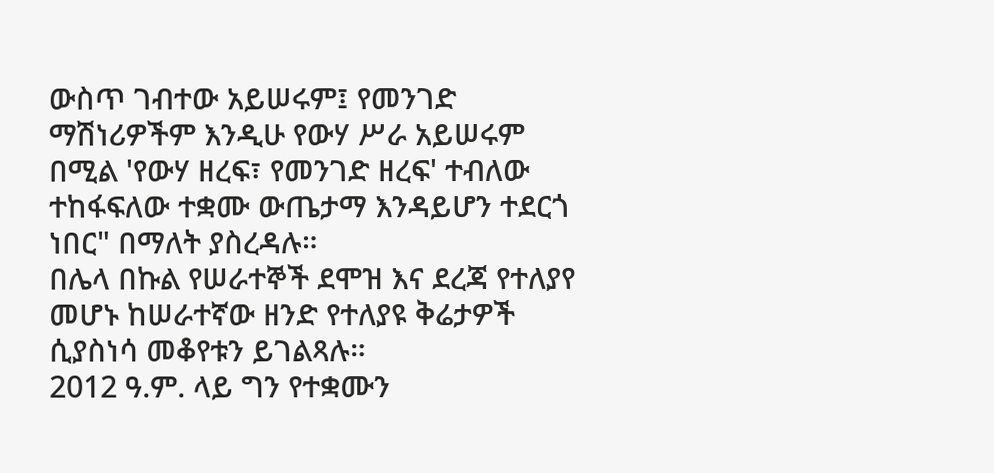ውስጥ ገብተው አይሠሩም፤ የመንገድ ማሽነሪዎችም እንዲሁ የውሃ ሥራ አይሠሩም በሚል 'የውሃ ዘረፍ፣ የመንገድ ዘረፍ' ተብለው ተከፋፍለው ተቋሙ ውጤታማ እንዳይሆን ተደርጎ ነበር" በማለት ያስረዳሉ።
በሌላ በኩል የሠራተኞች ደሞዝ እና ደረጃ የተለያየ መሆኑ ከሠራተኛው ዘንድ የተለያዩ ቅሬታዎች ሲያስነሳ መቆየቱን ይገልጻሉ።
2012 ዓ.ም. ላይ ግን የተቋሙን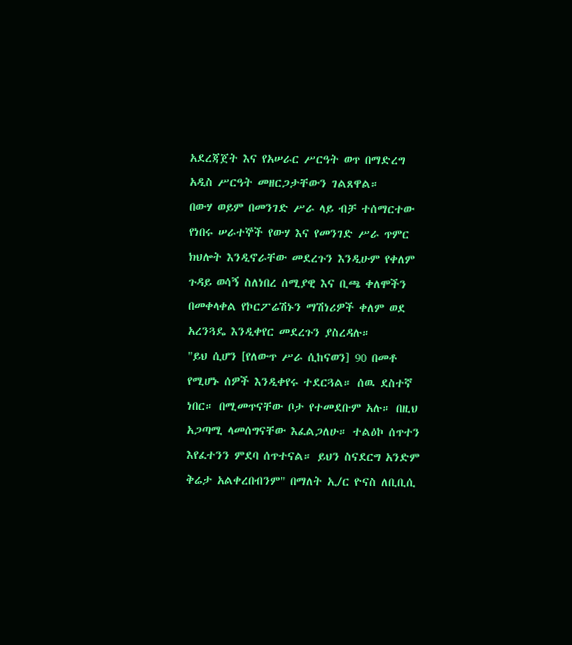አደረጃጀት እና የአሠራር ሥርዓት ወጥ በማድረግ አዲስ ሥርዓት መዘርጋታቸውን ገልጸዋል።
በውሃ ወይም በመንገድ ሥራ ላይ ብቻ ተሰማርተው የነበሩ ሠራተኞች የውሃ እና የመንገድ ሥራ ጥምር ክህሎት እንዲኖራቸው መደረጉን እንዲሁም የቀለም ጉዳይ ወሳኝ ስለነበረ ሰሚያዊ እና ቢጫ ቀለሞችን በመቀላቀል የኮርፖሬሽኑን ማሽነሪዎች ቀለም ወደ አረንጓዴ እንዲቀየር መደረጉን ያስረዳሉ።
"ይህ ሲሆን [የለውጥ ሥራ ሲከናወን] 90 በመቶ የሚሆኑ ሰዎች እንዲቀየሩ ተደርጓል። ሰዉ ደስተኛ ነበር። በሚመጥናቸው ቦታ የተመደቡም አሉ። በዚህ አጋጣሚ ላመሰግናቸው እፈልጋለሁ። ተልዕኮ ሰጥተን እየፈተንን ምደባ ሰጥተናል። ይህን ስናደርግ አንድም ቅሬታ አልቀረበብንም" በማለት ኢ/ር ዮናስ ለቢቢሲ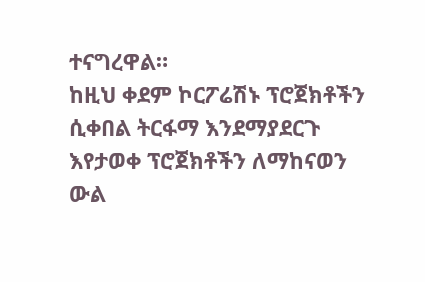ተናግረዋል።
ከዚህ ቀደም ኮርፖሬሽኑ ፕሮጀክቶችን ሲቀበል ትርፋማ እንደማያደርጉ እየታወቀ ፕሮጀክቶችን ለማከናወን ውል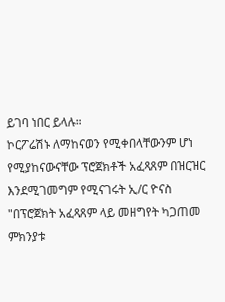ይገባ ነበር ይላሉ።
ኮርፖሬሽኑ ለማከናወን የሚቀበላቸውንም ሆነ የሚያከናውናቸው ፕሮጀክቶች አፈጻጸም በዝርዝር እንደሚገመግም የሚናገሩት ኢ/ር ዮናስ "በፕሮጀክት አፈጻጸም ላይ መዘግየት ካጋጠመ ምክንያቱ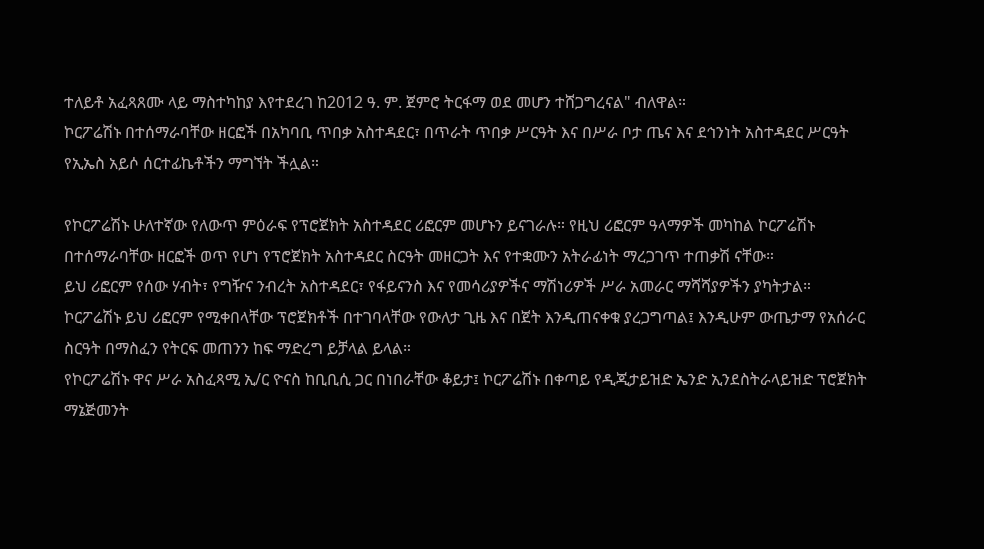ተለይቶ አፈጻጸሙ ላይ ማስተካከያ እየተደረገ ከ2012 ዓ. ም. ጀምሮ ትርፋማ ወደ መሆን ተሸጋግረናል" ብለዋል።
ኮርፖሬሽኑ በተሰማራባቸው ዘርፎች በአካባቢ ጥበቃ አስተዳደር፣ በጥራት ጥበቃ ሥርዓት እና በሥራ ቦታ ጤና እና ደኅንነት አስተዳደር ሥርዓት የኢኤስ አይሶ ሰርተፊኬቶችን ማግኘት ችሏል።

የኮርፖሬሽኑ ሁለተኛው የለውጥ ምዕራፍ የፕሮጀክት አስተዳደር ሪፎርም መሆኑን ይናገራሉ። የዚህ ሪፎርም ዓላማዎች መካከል ኮርፖሬሽኑ በተሰማራባቸው ዘርፎች ወጥ የሆነ የፕሮጀክት አስተዳደር ስርዓት መዘርጋት እና የተቋሙን አትራፊነት ማረጋገጥ ተጠቃሽ ናቸው።
ይህ ሪፎርም የሰው ሃብት፣ የግዥና ንብረት አስተዳደር፣ የፋይናንስ እና የመሳሪያዎችና ማሽነሪዎች ሥራ አመራር ማሻሻያዎችን ያካትታል።
ኮርፖሬሽኑ ይህ ሪፎርም የሚቀበላቸው ፕሮጀክቶች በተገባላቸው የውለታ ጊዜ እና በጀት እንዲጠናቀቁ ያረጋግጣል፤ እንዲሁም ውጤታማ የአሰራር ስርዓት በማስፈን የትርፍ መጠንን ከፍ ማድረግ ይቻላል ይላል።
የኮርፖሬሽኑ ዋና ሥራ አስፈጻሚ ኢ/ር ዮናስ ከቢቢሲ ጋር በነበራቸው ቆይታ፤ ኮርፖሬሽኑ በቀጣይ የዲጂታይዝድ ኤንድ ኢንደስትራላይዝድ ፕሮጀክት ማኔጅመንት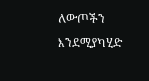ለውጦችን እንደሚያካሂድ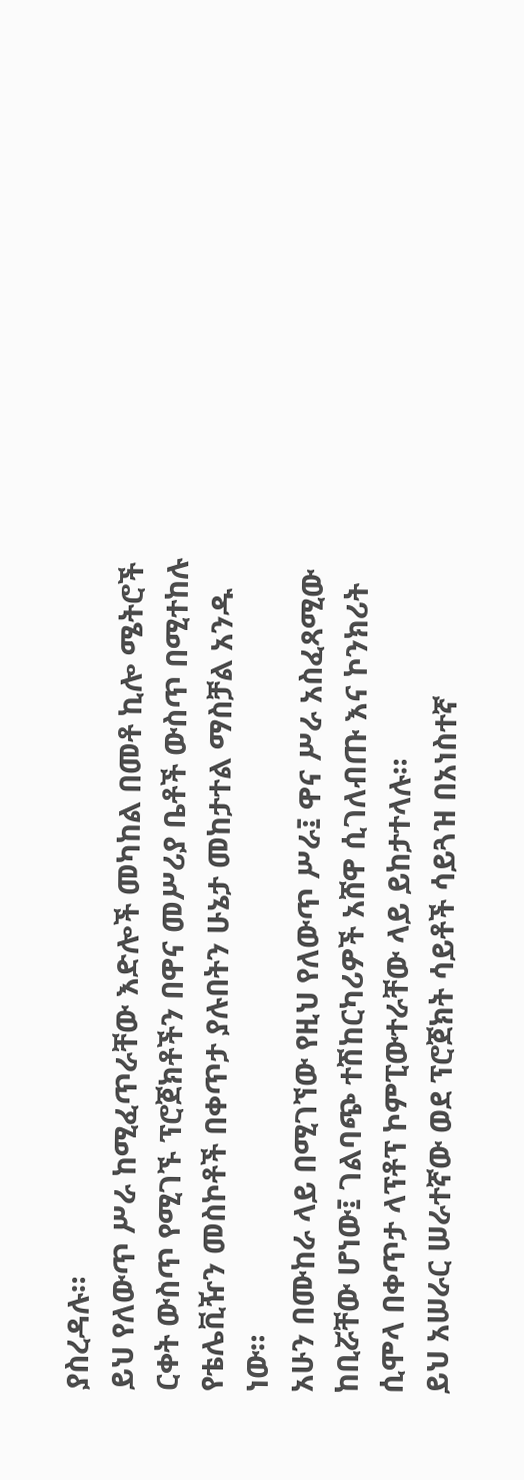ያስረዳሉ።
ይህ የለውጥ ሥራ ከሚፈጥራቸው እድሎች መካከል በመቶ ኪሎ ሜትሮች ርቀት ውስጥ የሚገኙ ፕሮጀክቶችን በዋና መሥሪያ ቤቶች ውስጥ በሚተከሉ የቴሌቪዥን መስኮቶች በቀጥታ ያሉበትን ሁኔታ መከታተል ማስቻል አንዱ ነው።
አሁን በሙከራ ላይ በሚገኘው የዚህ የለውጥ ሥራ፤ ዋና ሥራ አስፈጻሚው ከቢሯቸው ሆነው፤ ገልባጭ ተሽከርካሪዎች አሸዋ ሲገለብጡ እና ኮንክሪት ሲሞላ በቀጥታ ላፕቶፕ ኮምፒውተራቸው ላይ ይከታተላሉ።
ይህ አሠራር ሠራተኛው ወደ ፕሮጀክት ሳይቶች ሳይጓዝ በአነስተኛ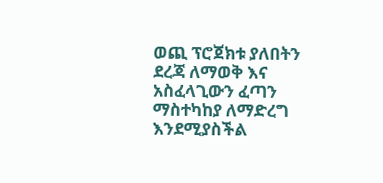ወጪ ፕሮጀክቱ ያለበትን ደረጃ ለማወቅ እና አስፈላጊውን ፈጣን ማስተካከያ ለማድረግ እንደሚያስችል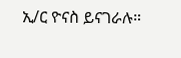ኢ/ር ዮናስ ይናገራሉ።